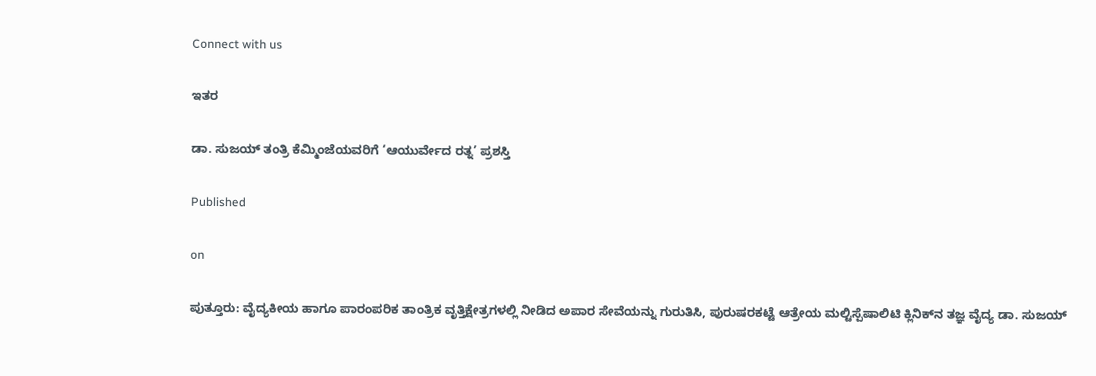Connect with us

ಇತರ

ಡಾ. ಸುಜಯ್ ತಂತ್ರಿ ಕೆಮ್ಮಿಂಜೆಯವರಿಗೆ ‘ಆಯುರ್ವೇದ ರತ್ನ’ ಪ್ರಶಸ್ತಿ

Published

on

ಪುತ್ತೂರು: ವೈದ್ಯಕೀಯ ಹಾಗೂ ಪಾರಂಪರಿಕ ತಾಂತ್ರಿಕ ವೃತ್ತಿಕ್ಷೇತ್ರಗಳಲ್ಲಿ ನೀಡಿದ ಅಪಾರ ಸೇವೆಯನ್ನು ಗುರುತಿಸಿ, ಪುರುಷರಕಟ್ಟೆ ಆತ್ರೇಯ ಮಲ್ಟಿಸ್ಪೆಷಾಲಿಟಿ ಕ್ಲಿನಿಕ್‌ನ ತಜ್ಞ ವೈದ್ಯ ಡಾ. ಸುಜಯ್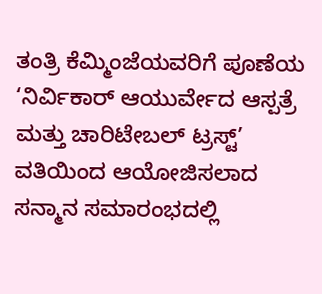ತಂತ್ರಿ ಕೆಮ್ಮಿಂಜೆಯವರಿಗೆ ಪೂಣೆಯ ‘ನಿರ್ವಿಕಾರ್ ಆಯುರ್ವೇದ ಆಸ್ಪತ್ರೆ ಮತ್ತು ಚಾರಿಟೇಬಲ್ ಟ್ರಸ್ಟ್’ ವತಿಯಿಂದ ಆಯೋಜಿಸಲಾದ ಸನ್ಮಾನ ಸಮಾರಂಭದಲ್ಲಿ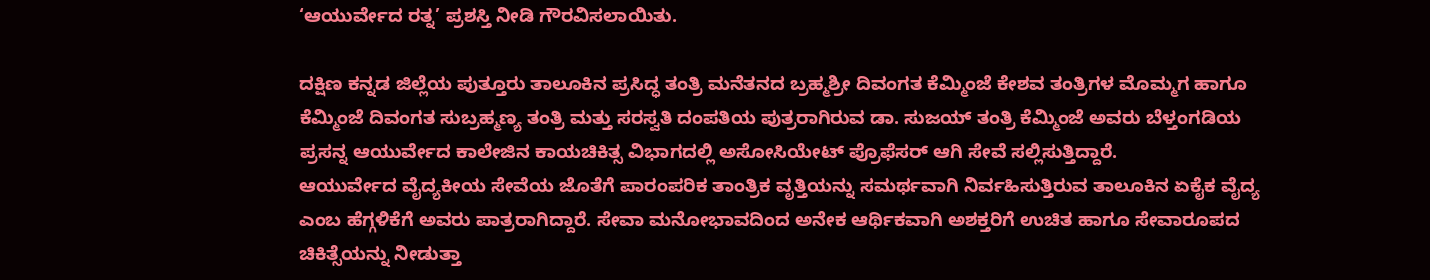‘ಆಯುರ್ವೇದ ರತ್ನ’ ಪ್ರಶಸ್ತಿ ನೀಡಿ ಗೌರವಿಸಲಾಯಿತು.

ದಕ್ಷಿಣ ಕನ್ನಡ ಜಿಲ್ಲೆಯ ಪುತ್ತೂರು ತಾಲೂಕಿನ ಪ್ರಸಿದ್ಧ ತಂತ್ರಿ ಮನೆತನದ ಬ್ರಹ್ಮಶ್ರೀ ದಿವಂಗತ ಕೆಮ್ಮಿಂಜೆ ಕೇಶವ ತಂತ್ರಿಗಳ ಮೊಮ್ಮಗ ಹಾಗೂ ಕೆಮ್ಮಿಂಜೆ ದಿವಂಗತ ಸುಬ್ರಹ್ಮಣ್ಯ ತಂತ್ರಿ ಮತ್ತು ಸರಸ್ವತಿ ದಂಪತಿಯ ಪುತ್ರರಾಗಿರುವ ಡಾ. ಸುಜಯ್ ತಂತ್ರಿ ಕೆಮ್ಮಿಂಜೆ ಅವರು ಬೆಳ್ತಂಗಡಿಯ ಪ್ರಸನ್ನ ಆಯುರ್ವೇದ ಕಾಲೇಜಿನ ಕಾಯಚಿಕಿತ್ಸ ವಿಭಾಗದಲ್ಲಿ ಅಸೋಸಿಯೇಟ್ ಪ್ರೊಫೆಸರ್ ಆಗಿ ಸೇವೆ ಸಲ್ಲಿಸುತ್ತಿದ್ದಾರೆ.
ಆಯುರ್ವೇದ ವೈದ್ಯಕೀಯ ಸೇವೆಯ ಜೊತೆಗೆ ಪಾರಂಪರಿಕ ತಾಂತ್ರಿಕ ವೃತ್ತಿಯನ್ನು ಸಮರ್ಥವಾಗಿ ನಿರ್ವಹಿಸುತ್ತಿರುವ ತಾಲೂಕಿನ ಏಕೈಕ ವೈದ್ಯ ಎಂಬ ಹೆಗ್ಗಳಿಕೆಗೆ ಅವರು ಪಾತ್ರರಾಗಿದ್ದಾರೆ. ಸೇವಾ ಮನೋಭಾವದಿಂದ ಅನೇಕ ಆರ್ಥಿಕವಾಗಿ ಅಶಕ್ತರಿಗೆ ಉಚಿತ ಹಾಗೂ ಸೇವಾರೂಪದ ಚಿಕಿತ್ಸೆಯನ್ನು ನೀಡುತ್ತಾ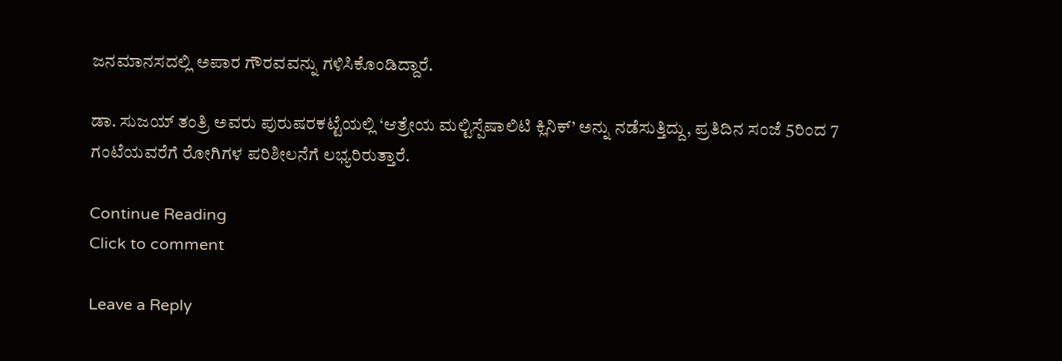ಜನಮಾನಸದಲ್ಲಿ ಅಪಾರ ಗೌರವವನ್ನು ಗಳಿಸಿಕೊಂಡಿದ್ದಾರೆ.

ಡಾ. ಸುಜಯ್ ತಂತ್ರಿ ಅವರು ಪುರುಷರಕಟ್ಟೆಯಲ್ಲಿ ‘ಆತ್ರೇಯ ಮಲ್ಟಿಸ್ಪೆಷಾಲಿಟಿ ಕ್ಲಿನಿಕ್’ ಅನ್ನು ನಡೆಸುತ್ತಿದ್ದು, ಪ್ರತಿದಿನ ಸಂಜೆ 5ರಿಂದ 7 ಗಂಟೆಯವರೆಗೆ ರೋಗಿಗಳ ಪರಿಶೀಲನೆಗೆ ಲಭ್ಯರಿರುತ್ತಾರೆ.

Continue Reading
Click to comment

Leave a Reply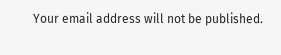Your email address will not be published.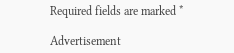Required fields are marked *

Advertisement